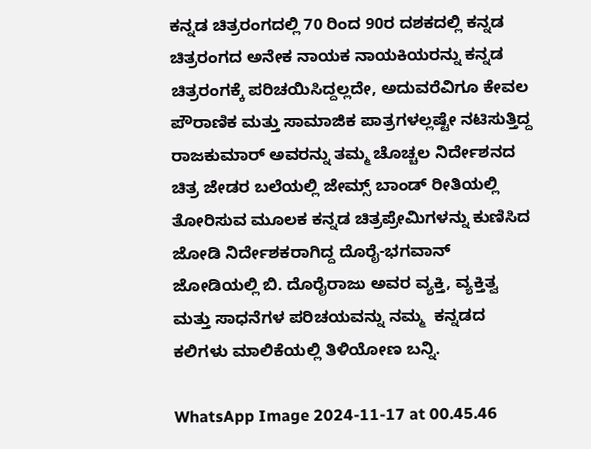ಕನ್ನಡ ಚಿತ್ರರಂಗದಲ್ಲಿ 70 ರಿಂದ 90ರ ದಶಕದಲ್ಲಿ ಕನ್ನಡ ಚಿತ್ರರಂಗದ ಅನೇಕ ನಾಯಕ ನಾಯಕಿಯರನ್ನು ಕನ್ನಡ ಚಿತ್ರರಂಗಕ್ಕೆ ಪರಿಚಯಿಸಿದ್ದಲ್ಲದೇ, ಅದುವರೆವಿಗೂ ಕೇವಲ ಪೌರಾಣಿಕ ಮತ್ತು ಸಾಮಾಜಿಕ ಪಾತ್ರಗಳಲ್ಲಷ್ಟೇ ನಟಿಸುತ್ತಿದ್ದ ರಾಜಕುಮಾರ್ ಅವರನ್ನು ತಮ್ಮ ಚೊಚ್ಚಲ ನಿರ್ದೇಶನದ ಚಿತ್ರ ಜೇಡರ ಬಲೆಯಲ್ಲಿ ಜೇಮ್ಸ್ ಬಾಂಡ್ ರೀತಿಯಲ್ಲಿ ತೋರಿಸುವ ಮೂಲಕ ಕನ್ನಡ ಚಿತ್ರಪ್ರೇಮಿಗಳನ್ನು ಕುಣಿಸಿದ ಜೋಡಿ ನಿರ್ದೇಶಕರಾಗಿದ್ದ ದೊರೈ-ಭಗವಾನ್ ಜೋಡಿಯಲ್ಲಿ ಬಿ. ದೊರೈರಾಜು ಅವರ ವ್ಯಕ್ತಿ, ವ್ಯಕ್ತಿತ್ವ ಮತ್ತು ಸಾಧನೆಗಳ ಪರಿಚಯವನ್ನು ನಮ್ಮ  ಕನ್ನಡದ ಕಲಿಗಳು ಮಾಲಿಕೆಯಲ್ಲಿ ತಿಳಿಯೋಣ ಬನ್ನಿ.

WhatsApp Image 2024-11-17 at 00.45.46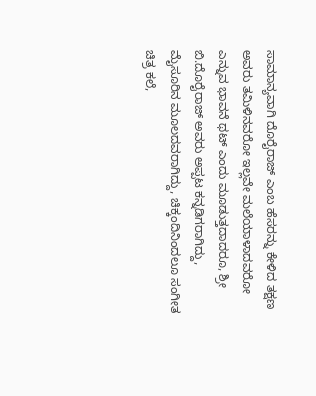ಸಾಮಾನ್ಯವಾಗಿ ದೊರೈರಾಜ್ ಎಂಬ ಹೆಸರನ್ನು ಕೇಳಿದ ತಕ್ಷಣ  ಅವರು ತಮಿಳಿನವರೋ ಇಲ್ಲವೇ ಮಲೆಯಾಳಾದವರೋ ಎನ್ನುವ ಭಾವನೆ ಥಟ್ ಎಂದು ಮೂಡುತ್ತದಾದರೂ, ಶ್ರೀ ಬಿ.ದೊರೈರಾಜ್ ಅವರು ಅಪ್ಪಟ ಕನ್ನಡಿಗರಾಗಿದ್ದು, ಮೈಸೂರಿನ ಮೂಲದವರಾಗಿದ್ದು, ಚಿಕ್ಕಂದಿನಿಂದಲೂ ಸಂಗೀತ ಚಿತ್ರ ಕಲೆ,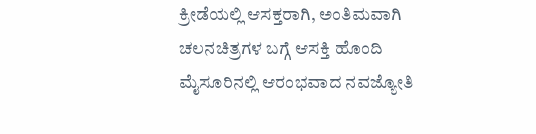ಕ್ರೀಡೆಯಲ್ಲಿ ಆಸಕ್ತರಾಗಿ, ಅಂತಿಮವಾಗಿ ಚಲನಚಿತ್ರಗಳ ಬಗ್ಗೆ ಆಸಕ್ತಿ ಹೊಂದಿ ಮೈಸೂರಿನಲ್ಲಿ ಆರಂಭವಾದ ನವಜ್ಯೋತಿ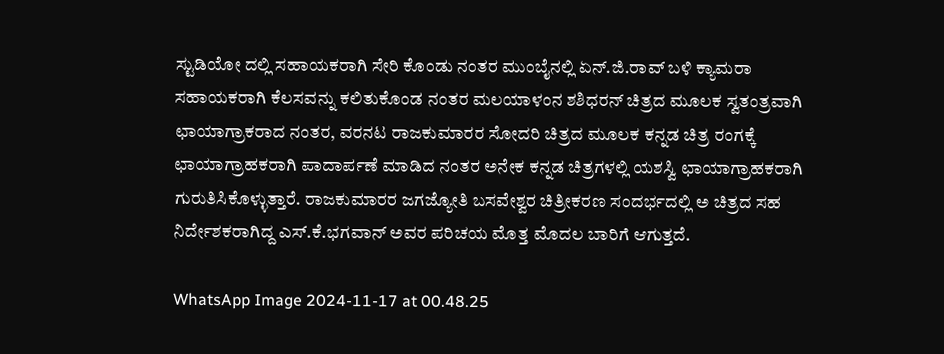ಸ್ಟುಡಿಯೋ ದಲ್ಲಿ ಸಹಾಯಕರಾಗಿ ಸೇರಿ ಕೊಂಡು ನಂತರ ಮುಂಬೈನಲ್ಲಿ ಏನ್.ಜಿ.ರಾವ್ ಬಳಿ ಕ್ಯಾಮರಾ ಸಹಾಯಕರಾಗಿ ಕೆಲಸವನ್ನು ಕಲಿತುಕೊಂಡ ನಂತರ ಮಲಯಾಳಂನ ಶಶಿಧರನ್ ಚಿತ್ರದ ಮೂಲಕ ಸ್ವತಂತ್ರವಾಗಿ ಛಾಯಾಗ್ರಾಕರಾದ ನಂತರ, ವರನಟ ರಾಜಕುಮಾರರ ಸೋದರಿ ಚಿತ್ರದ ಮೂಲಕ ಕನ್ನಡ ಚಿತ್ರ ರಂಗಕ್ಕೆ ಛಾಯಾಗ್ರಾಹಕರಾಗಿ ಪಾದಾರ್ಪಣೆ ಮಾಡಿದ ನಂತರ ಅನೇಕ ಕನ್ನಡ ಚಿತ್ರಗಳಲ್ಲಿ ಯಶಸ್ವಿ ಛಾಯಾಗ್ರಾಹಕರಾಗಿ ಗುರುತಿಸಿಕೊಳ್ಳುತ್ತಾರೆ. ರಾಜಕುಮಾರರ ಜಗಜ್ಯೋತಿ ಬಸವೇಶ್ವರ ಚಿತ್ರೀಕರಣ ಸಂದರ್ಭದಲ್ಲಿ ಅ ಚಿತ್ರದ ಸಹ ನಿರ್ದೇಶಕರಾಗಿದ್ದ ಎಸ್.ಕೆ.ಭಗವಾನ್ ಅವರ ಪರಿಚಯ ಮೊತ್ತ ಮೊದಲ ಬಾರಿಗೆ ಆಗುತ್ತದೆ.

WhatsApp Image 2024-11-17 at 00.48.25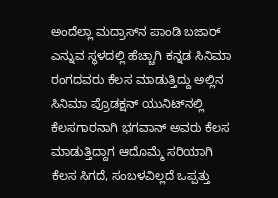ಅಂದೆಲ್ಲಾ ಮದ್ರಾಸ್‌ನ ಪಾಂಡಿ ಬಜಾರ್‌ ಎನ್ನುವ ಸ್ಥಳದಲ್ಲಿ ಹೆಚ್ಚಾಗಿ ಕನ್ನಡ ಸಿನಿಮಾ ರಂಗದವರು ಕೆಲಸ ಮಾಡುತ್ತಿದ್ದು ಅಲ್ಲಿನ ಸಿನಿಮಾ ಪ್ರೊಡಕ್ಷನ್‌ ಯುನಿಟ್‌ನಲ್ಲಿ ಕೆಲಸಗಾರನಾಗಿ ಭಗವಾನ್‌ ಅವರು ಕೆಲಸ ಮಾಡುತ್ತಿದ್ದಾಗ ಆದೊಮ್ಮೆ ಸರಿಯಾಗಿ ಕೆಲಸ ಸಿಗದೆ, ಸಂಬಳವಿಲ್ಲದೆ ಒಪ್ಪತ್ತು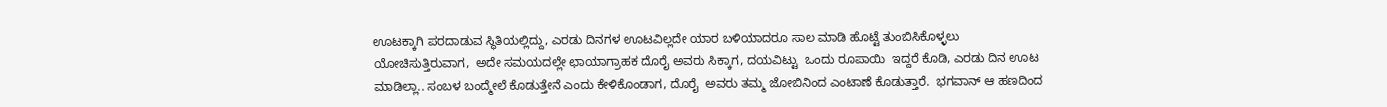ಊಟಕ್ಕಾಗಿ ಪರದಾಡುವ ಸ್ಥಿತಿಯಲ್ಲಿದ್ದು, ಎರಡು ದಿನಗಳ ಊಟವಿಲ್ಲದೇ ಯಾರ ಬಳಿಯಾದರೂ ಸಾಲ ಮಾಡಿ ಹೊಟ್ಟೆ ತುಂಬಿಸಿಕೊಳ್ಳಲು ಯೋಚಿಸುತ್ತಿರುವಾಗ,  ಅದೇ ಸಮಯದಲ್ಲೇ ಛಾಯಾಗ್ರಾಹಕ ದೊರೈ ಅವರು ಸಿಕ್ಕಾಗ, ದಯವಿಟ್ಟು  ಒಂದು ರೂಪಾಯಿ  ಇದ್ದರೆ ಕೊಡಿ, ಎರಡು ದಿನ ಊಟ ಮಾಡಿಲ್ಲಾ.. ಸಂಬಳ ಬಂದ್ಮೇಲೆ ಕೊಡುತ್ತೇನೆ ಎಂದು ಕೇಳಿಕೊಂಡಾಗ, ದೊರೈ  ಅವರು ತಮ್ಮ ಜೋಬಿನಿಂದ ಎಂಟಾಣೆ ಕೊಡುತ್ತಾರೆ.  ಭಗವಾನ್‌ ಆ ಹಣದಿಂದ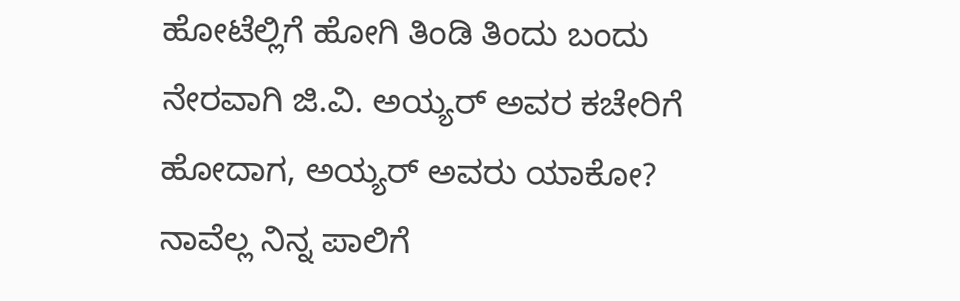ಹೋಟೆಲ್ಲಿಗೆ ಹೋಗಿ ತಿಂಡಿ ತಿಂದು ಬಂದು ನೇರವಾಗಿ ಜಿ.ವಿ. ಅಯ್ಯರ್‌ ಅವರ ಕಚೇರಿಗೆ ಹೋದಾಗ, ಅಯ್ಯರ್‌ ಅವರು ಯಾಕೋ?  ನಾವೆಲ್ಲ ನಿನ್ನ ಪಾಲಿಗೆ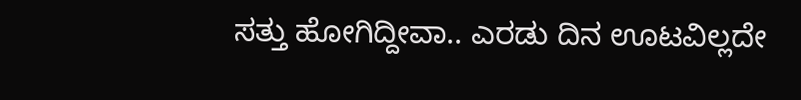ಸತ್ತು ಹೋಗಿದ್ದೀವಾ.. ಎರಡು ದಿನ ಊಟವಿಲ್ಲದೇ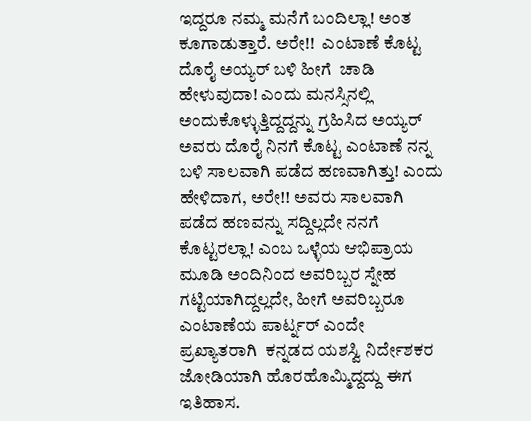ಇದ್ದರೂ ನಮ್ಮ ಮನೆಗೆ ಬಂದಿಲ್ಲಾ! ಅಂತ ಕೂಗಾಡುತ್ತಾರೆ. ಅರೇ!!  ಎಂಟಾಣೆ ಕೊಟ್ಟ ದೊರೈ ಅಯ್ಯರ್‌ ಬಳಿ ಹೀಗೆ  ಚಾಡಿ ಹೇಳುವುದಾ! ಎಂದು ಮನಸ್ಸಿನಲ್ಲಿ ಅಂದುಕೊಳ್ಳುತ್ತಿದ್ದದ್ದನ್ನು ಗ್ರಹಿಸಿದ ಅಯ್ಯರ್ ಅವರು ದೊರೈ ನಿನಗೆ ಕೊಟ್ಟ ಎಂಟಾಣೆ ನನ್ನ ಬಳಿ ಸಾಲವಾಗಿ ಪಡೆದ ಹಣವಾಗಿತ್ತು! ಎಂದು ಹೇಳಿದಾಗ, ಅರೇ!! ಅವರು ಸಾಲವಾಗಿ ಪಡೆದ ಹಣವನ್ನು ಸದ್ದಿಲ್ಲದೇ ನನಗೆ ಕೊಟ್ಟರಲ್ಲಾ! ಎಂಬ ಒಳ್ಳೆಯ ಆಭಿಪ್ರಾಯ ಮೂಡಿ ಅಂದಿನಿಂದ ಅವರಿಬ್ಬರ ಸ್ನೇಹ ಗಟ್ಟಿಯಾಗಿದ್ದಲ್ಲದೇ, ಹೀಗೆ ಅವರಿಬ್ಬರೂ ಎಂಟಾಣೆಯ ಪಾರ್ಟ್ನರ್ ಎಂದೇ ಪ್ರಖ್ಯಾತರಾಗಿ  ಕನ್ನಡದ ಯಶಸ್ವಿ ನಿರ್ದೇಶಕರ ಜೋಡಿಯಾಗಿ ಹೊರಹೊಮ್ಮಿದ್ದದ್ದು ಈಗ ಇತಿಹಾಸ.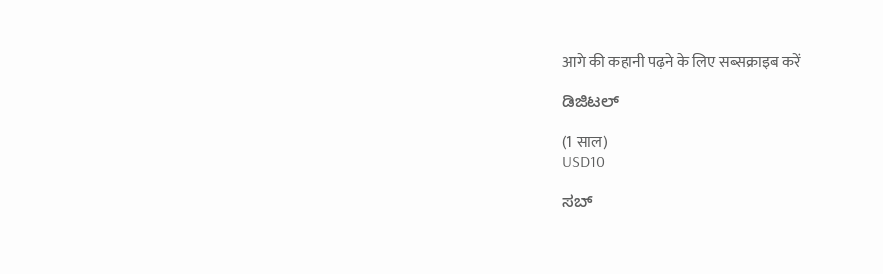आगे की कहानी पढ़ने के लिए सब्सक्राइब करें

ಡಿಜಿಟಲ್

(1 साल)
USD10

ಸಬ್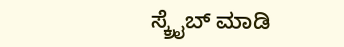ಸ್ಕ್ರೈಬ್ ಮಾಡಿ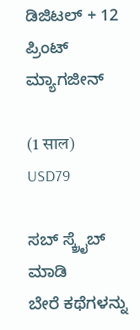ಡಿಜಿಟಲ್ + 12 ಪ್ರಿಂಟ್ ಮ್ಯಾಗಜೀನ್

(1 साल)
USD79

ಸಬ್ ಸ್ಕ್ರೈಬ್ ಮಾಡಿ
ಬೇರೆ ಕಥೆಗಳನ್ನು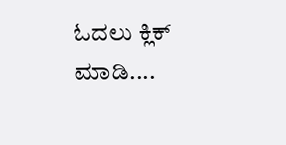ಓದಲು ಕ್ಲಿಕ್ ಮಾಡಿ....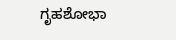ಗೃಹಶೋಭಾ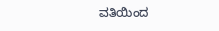ವತಿಯಿಂದ